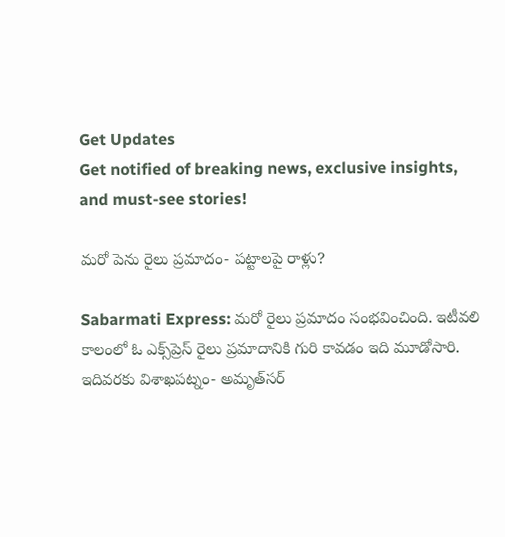Get Updates
Get notified of breaking news, exclusive insights, and must-see stories!

మరో పెను రైలు ప్రమాదం- పట్టాలపై రాళ్లు?

Sabarmati Express: మరో రైలు ప్రమాదం సంభవించింది. ఇటీవలి కాలంలో ఓ ఎక్స్‌ప్రెస్ రైలు ప్రమాదానికి గురి కావడం ఇది మూడోసారి. ఇదివరకు విశాఖపట్నం- అమృత్‌సర్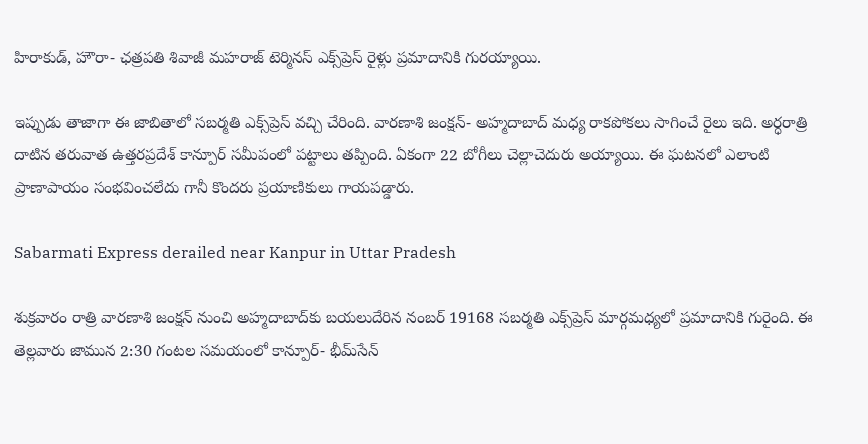హిరాకుడ్, హౌరా- ఛత్రపతి శివాజీ మహరాజ్ టెర్మినస్ ఎక్స్‌ప్రెస్ రైళ్లు ప్రమాదానికి గురయ్యాయి.

ఇప్పుడు తాజాగా ఈ జాబితాలో సబర్మతి ఎక్స్‌ప్రెస్ వచ్చి చేరింది. వారణాశి జంక్షన్- అహ్మదాబాద్ మధ్య రాకపోకలు సాగించే రైలు ఇది. అర్ధరాత్రి దాటిన తరువాత ఉత్తరప్రదేశ్‌ కాన్పూర్ సమీపంలో పట్టాలు తప్పింది. ఏకంగా 22 బోగీలు చెల్లాచెదురు అయ్యాయి. ఈ ఘటనలో ఎలాంటి ప్రాణాపాయం సంభవించలేదు గానీ కొందరు ప్రయాణికులు గాయపడ్డారు.

Sabarmati Express derailed near Kanpur in Uttar Pradesh

శుక్రవారం రాత్రి వారణాశి జంక్షన్ నుంచి అహ్మదాబాద్‌కు బయలుదేరిన నంబర్ 19168 సబర్మతి ఎక్స్‌ప్రెస్ మార్గమధ్యలో ప్రమాదానికి గురైంది. ఈ తెల్లవారు జామున 2:30 గంటల సమయంలో కాన్పూర్- భీమ్‌సేన్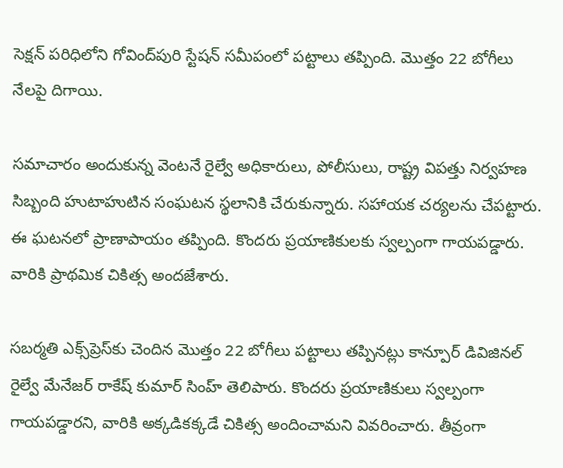సెక్షన్ పరిధిలోని గోవింద్‌పురి స్టేషన్ సమీపంలో పట్టాలు తప్పింది. మొత్తం 22 బోగీలు నేలపై దిగాయి.

సమాచారం అందుకున్న వెంటనే రైల్వే అధికారులు, పోలీసులు, రాష్ట్ర విపత్తు నిర్వహణ సిబ్బంది హుటాహుటిన సంఘటన స్థలానికి చేరుకున్నారు. సహాయక చర్యలను చేపట్టారు. ఈ ఘటనలో ప్రాణాపాయం తప్పింది. కొందరు ప్రయాణికులకు స్వల్పంగా గాయపడ్డారు. వారికి ప్రాథమిక చికిత్స అందజేశారు.

సబర్మతి ఎక్స్‌ప్రెస్‌కు చెందిన మొత్తం 22 బోగీలు పట్టాలు తప్పినట్లు కాన్పూర్ డివిజినల్ రైల్వే మేనేజర్ రాకేష్ కుమార్ సింహ్ తెలిపారు. కొందరు ప్రయాణికులు స్వల్పంగా గాయపడ్డారని, వారికి అక్కడికక్కడే చికిత్స అందించామని వివరించారు. తీవ్రంగా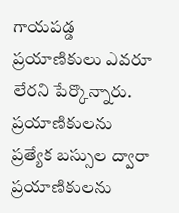గాయపడ్డ ప్రయాణికులు ఎవరూ లేరని పేర్కొన్నారు. ప్రయాణికులను ప్రత్యేక బస్సుల ద్వారా ప్రయాణికులను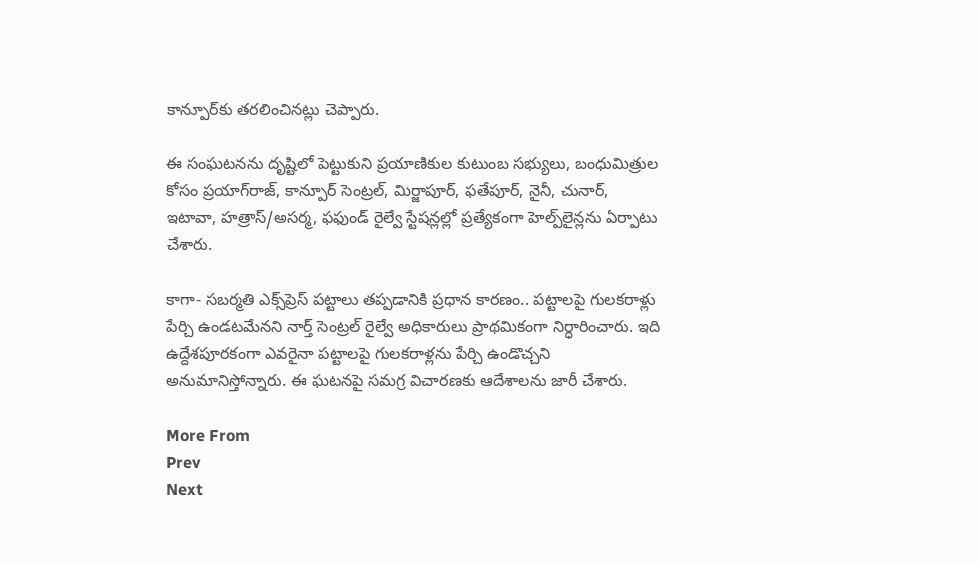కాన్పూర్‌కు తరలించినట్లు చెప్పారు.

ఈ సంఘటనను దృష్టిలో పెట్టుకుని ప్రయాణికుల కుటుంబ సభ్యులు, బంధుమిత్రుల కోసం ప్రయాగ్‌రాజ్, కాన్పూర్ సెంట్రల్, మిర్జాపూర్, ఫతేపూర్, నైనీ, చునార్, ఇటావా, హత్రాస్/అసర్మ, ఫఫుండ్ రైల్వే స్టేషన్లల్లో ప్రత్యేకంగా హెల్ప్‌లైన్లను ఏర్పాటు చేశారు.

కాగా- సబర్మతి ఎక్స్‌ప్రెస్ పట్టాలు తప్పడానికి ప్రధాన కారణం.. పట్టాలపై గులకరాళ్లు పేర్చి ఉండటమేనని నార్త్ సెంట్రల్ రైల్వే అధికారులు ప్రాథమికంగా నిర్ధారించారు. ఇది ఉద్దేశపూరకంగా ఎవరైనా పట్టాలపై గులకరాళ్లను పేర్చి ఉండొచ్చని అనుమానిస్తోన్నారు. ఈ ఘటనపై సమగ్ర విచారణకు ఆదేశాలను జారీ చేశారు.

More From
Prev
Next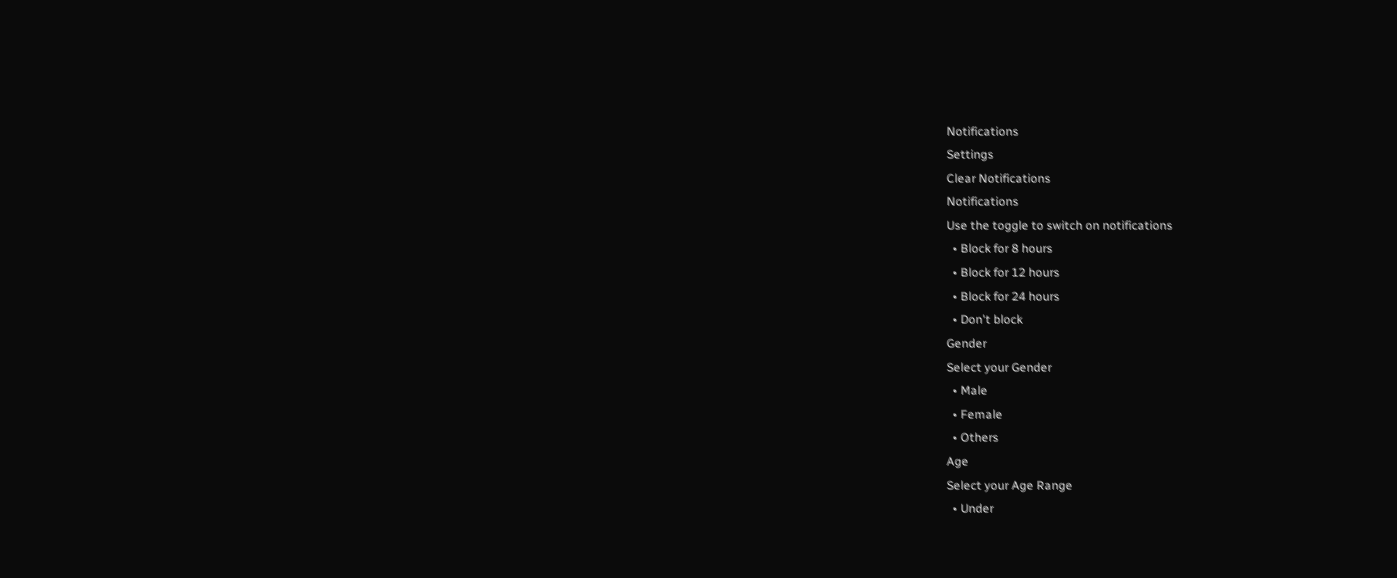Notifications
Settings
Clear Notifications
Notifications
Use the toggle to switch on notifications
  • Block for 8 hours
  • Block for 12 hours
  • Block for 24 hours
  • Don't block
Gender
Select your Gender
  • Male
  • Female
  • Others
Age
Select your Age Range
  • Under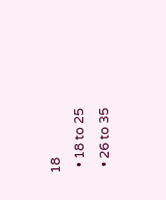18
  • 18 to 25
  • 26 to 35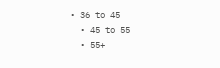• 36 to 45
  • 45 to 55
  • 55+